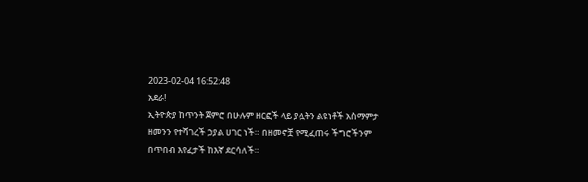2023-02-04 16:52:48
አደራ!
ኢትዮጵያ ከጥንት ጀምሮ በሁሉም ዘርፎች ላይ ያሏትን ልዩነቶች አስማምታ ዘመንን የተሻገረች ኃያል ሀገር ነች። በዘመኖቿ የሚፈጠሩ ችግሮችንም በጥበብ እየፈታች ከእኛ ደርሳለች።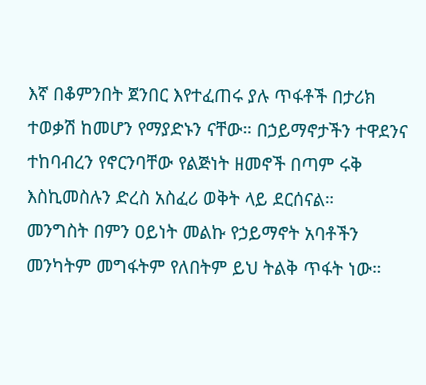እኛ በቆምንበት ጀንበር እየተፈጠሩ ያሉ ጥፋቶች በታሪክ ተወቃሽ ከመሆን የማያድኑን ናቸው። በኃይማኖታችን ተዋደንና ተከባብረን የኖርንባቸው የልጅነት ዘመኖች በጣም ሩቅ እስኪመስሉን ድረስ አስፈሪ ወቅት ላይ ደርሰናል።
መንግስት በምን ዐይነት መልኩ የኃይማኖት አባቶችን መንካትም መግፋትም የለበትም ይህ ትልቅ ጥፋት ነው።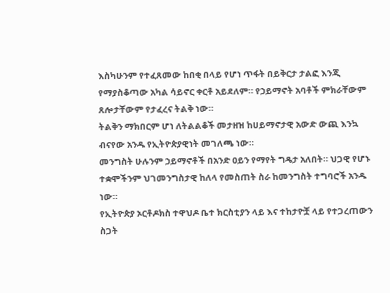እስካሁንም የተፈጸመው ከበቂ በላይ የሆነ ጥፋት በይቅርታ ታልፎ እንጂ የማያስቆጣው አካል ሳይኖር ቀርቶ አይደለም። የኃይማኖት አባቶች ምክራቸውም ጸሎታቸውም የታፈረና ትልቅ ነው።
ትልቅን ማክበርም ሆነ ለትልልቆች መታዘዝ ከሀይማኖታዊ አውድ ውጪ እንኳ ብናየው አንዱ የኢትዮጵያዊነት መገለጫ ነው።
መንግስት ሁሉንም ኃይማኖቶች በአንድ ዐይን የማየት ግዴታ አለበት። ህጋዊ የሆኑ ተቋሞችንም ህገመንግስታዊ ከለላ የመስጠት ስራ ከመንግስት ተግባሮች አንዱ ነው።
የኢትዮጵያ ኦርቶዶክስ ተዋህዶ ቤተ ክርስቲያን ላይ እና ተከታዮቿ ላይ የተጋረጠውን ስጋት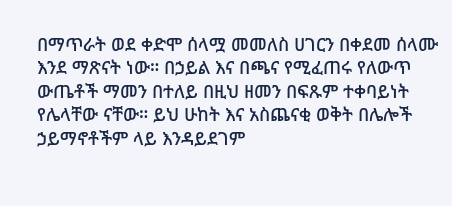በማጥራት ወደ ቀድሞ ሰላሟ መመለስ ሀገርን በቀደመ ሰላሙ እንደ ማጽናት ነው። በኃይል እና በጫና የሚፈጠሩ የለውጥ ውጤቶች ማመን በተለይ በዚህ ዘመን በፍጹም ተቀባይነት የሌላቸው ናቸው። ይህ ሁከት እና አስጨናቂ ወቅት በሌሎች ኃይማኖቶችም ላይ እንዳይደገም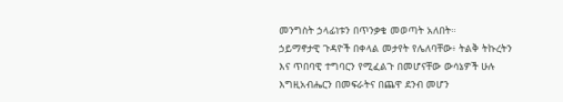መንግስት ኃላፊነቱን በጥንቃቄ መወጣት አለበት።
ኃይማኖታዊ ጉዳዮች በቀላል መታየት የሌለባቸው፥ ትልቅ ትኩረትን እና ጥበባዊ ተግባርን የሚፈልጉ በመሆናቸው ውሳኔዎች ሁሉ እግዚአብሔርን በመፍራትና በጨዋ ደንብ መሆን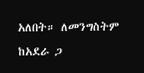አለበት። ለመንግስትም ከአደራ ጋ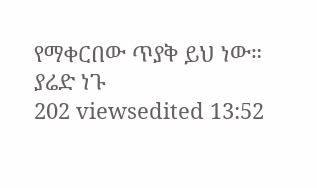የማቀርበው ጥያቅ ይህ ነው።
ያሬድ ነጉ
202 viewsedited 13:52